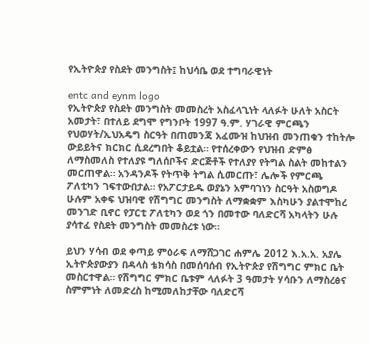የኢትዮጵያ የስደት መንግስት፤ ከህሳቤ ወደ ተግባራዊነት

entc and eynm logo
የኢትዮጵያ የስደት መንግስት መመስረት አስፈላጊነት ላለፉት ሁለት አስርት አመታት፣ በተለይ ደግሞ የግንቦት 1997 ዓ.ም. ሃገራዊ ምርጫን የህወሃት/ኢህአዴግ ስርዓት በጠመንጃ አፈሙዝ ከህዝብ መንጠቁን ተከትሎ ውይይትና ክርክር ሲደረግበት ቆይቷል። የተሰረቀውን የህዝብ ድምፅ ለማስመለስ የተለያዩ ግለሰቦችና ድርጅቶች የተለያየ የትግል ስልት መከተልን መርጠዋል። አንዳንዶች የትጥቅ ትግል ሲመርጡ፣ ሌሎች የምርጫ ፖለቲካን ገፍተውበታል። የአፖርታይዱ ወያኔን አምባገነን ስርዓት አስወግዶ ሁሉም አቀፍ ህዝባዊ የሽግግር መንግስት ለማቋቋም እስካሁን ያልተሞከረ መንገድ ቢኖር የፓርቲ ፖለቲካን ወደ ጎን በመተው ባለድርሻ አካላትን ሁሉ ያሳተፈ የስደት መንግስት መመስረቱ ነው።

ይህን ሃሳብ ወደ ቀጣይ ምዕራፍ ለማሸጋገር ሐምሌ 2012 እ.አ.አ. አያሌ ኢትዮጵያውያን በዳላስ ቴክሳስ በመሰባሰብ የኢትዮጵያ የሽግግር ምክር ቤት መስርተዋል። የሽግግር ምክር ቤቱም ላለፉት 3 ዓመታት ሃሳቡን ለማስረፅና ስምምነት ለመድረስ ከሚመለከታቸው ባለድርሻ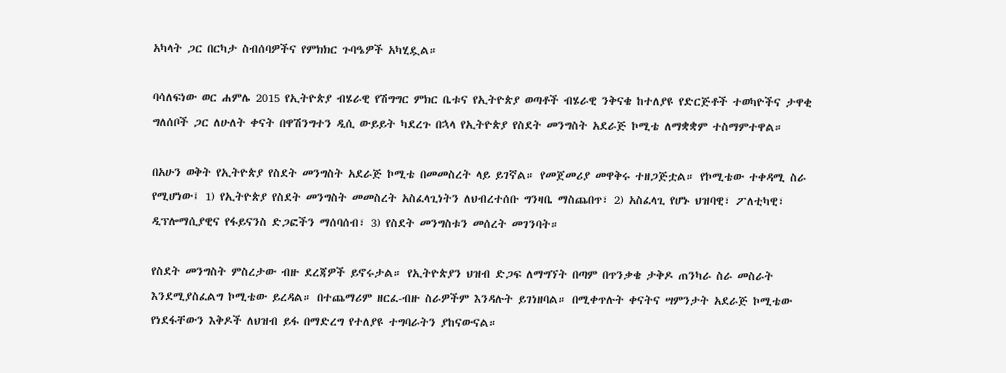አካላት ጋር በርካታ ስብሰባዎችና የምክክር ጉባዔዎች አካሂዷል።

ባሳለፍነው ወር ሐምሌ 2015 የኢትዮጵያ ብሄራዊ የሽግግር ምክር ቤቱና የኢትዮጵያ ወጣቶች ብሄራዊ ንቅናቄ ከተለያዩ የድርጅቶች ተወካዮችና ታዋቂ ግለሰቦች ጋር ለሁለት ቀናት በዋሽንግተን ዲሲ ውይይት ካደረጉ በኋላ የኢትዮጵያ የስደት መንግስት አደራጅ ኮሚቴ ለማቋቋም ተስማምተዋል።

በአሁን ወቅት የኢትዮጵያ የስደት መንግስት አደራጅ ኮሚቴ በመመስረት ላይ ይገኛል። የመጀመሪያ መዋቅሩ ተዘጋጅቷል። የኮሚቴው ተቀዳሚ ስራ የሚሆነው፤ 1) የኢትዮጵያ የስደት መንግስት መመስረት አስፈላጊነትን ለህብረተሰቡ ግንዛቤ ማስጨበጥ፣ 2) አስፈላጊ የሆኑ ህዝባዊ፣ ፖለቲካዊ፣ ዲፕሎማሲያዊና የፋይናንስ ድጋፎችን ማሰባሰብ፣ 3) የስደት መንግስቱን መሰረት መገንባት።

የስደት መንግስት ምስረታው ብዙ ደረጃዎች ይኖሩታል። የኢትዮጵያን ህዝብ ድጋፍ ለማግኘት በጣም በጥንቃቄ ታቅዶ ጠንካራ ስራ መስራት እንደሚያስፈልግ ኮሚቴው ይረዳል። በተጨማሪም ዘርፈ-ብዙ ስራዎችም እንዳሉት ይገነዘባል። በሚቀጥሉት ቀናትና ሣምንታት አደራጅ ኮሚቴው የነደፋቸውን እቅዶች ለህዝብ ይፋ በማድረግ የተለያዩ ተግባራትን ያከናውናል።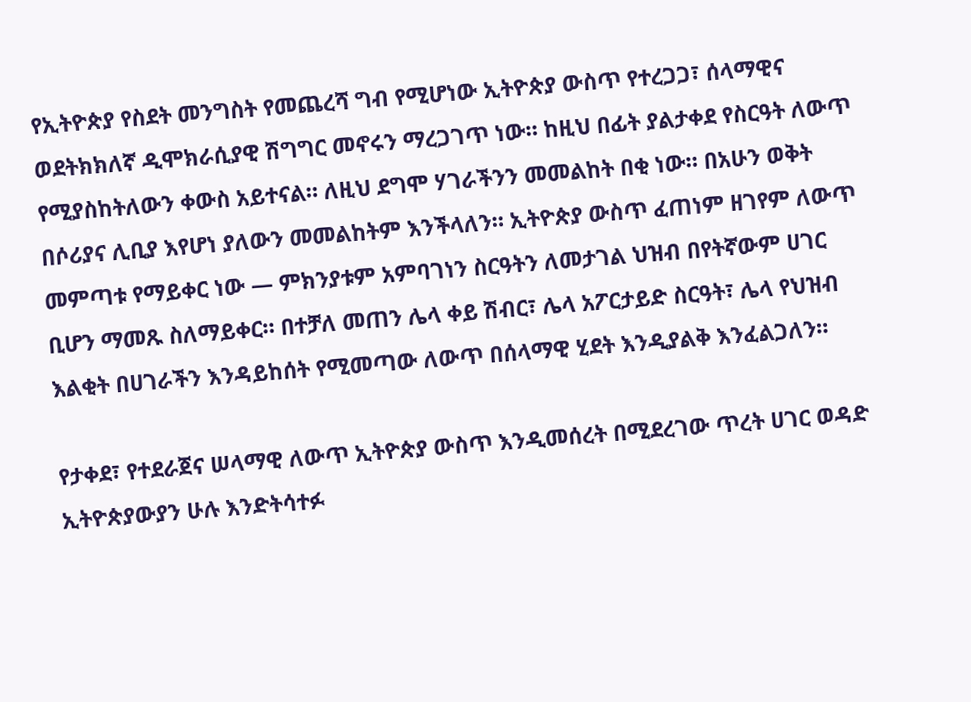የኢትዮጵያ የስደት መንግስት የመጨረሻ ግብ የሚሆነው ኢትዮጵያ ውስጥ የተረጋጋ፣ ሰላማዊና ወደትክክለኛ ዲሞክራሲያዊ ሽግግር መኖሩን ማረጋገጥ ነው። ከዚህ በፊት ያልታቀደ የስርዓት ለውጥ የሚያስከትለውን ቀውስ አይተናል። ለዚህ ደግሞ ሃገራችንን መመልከት በቂ ነው። በአሁን ወቅት በሶሪያና ሊቢያ እየሆነ ያለውን መመልከትም እንችላለን። ኢትዮጵያ ውስጥ ፈጠነም ዘገየም ለውጥ መምጣቱ የማይቀር ነው — ምክንያቱም አምባገነን ስርዓትን ለመታገል ህዝብ በየትኛውም ሀገር ቢሆን ማመጹ ስለማይቀር። በተቻለ መጠን ሌላ ቀይ ሽብር፣ ሌላ አፖርታይድ ስርዓት፣ ሌላ የህዝብ እልቂት በሀገራችን እንዳይከሰት የሚመጣው ለውጥ በሰላማዊ ሂደት እንዲያልቅ እንፈልጋለን።

የታቀደ፣ የተደራጀና ሠላማዊ ለውጥ ኢትዮጵያ ውስጥ እንዲመሰረት በሚደረገው ጥረት ሀገር ወዳድ ኢትዮጵያውያን ሁሉ እንድትሳተፉ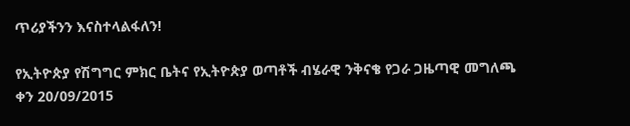ጥሪያችንን እናስተላልፋለን!

የኢትዮጵያ የሽግግር ምክር ቤትና የኢትዮጵያ ወጣቶች ብሄራዊ ንቅናቄ የጋራ ጋዜጣዊ መግለጫ
ቀን 20/09/2015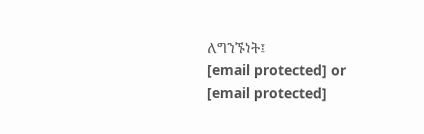ለግንኙነት፤
[email protected] or [email protected]